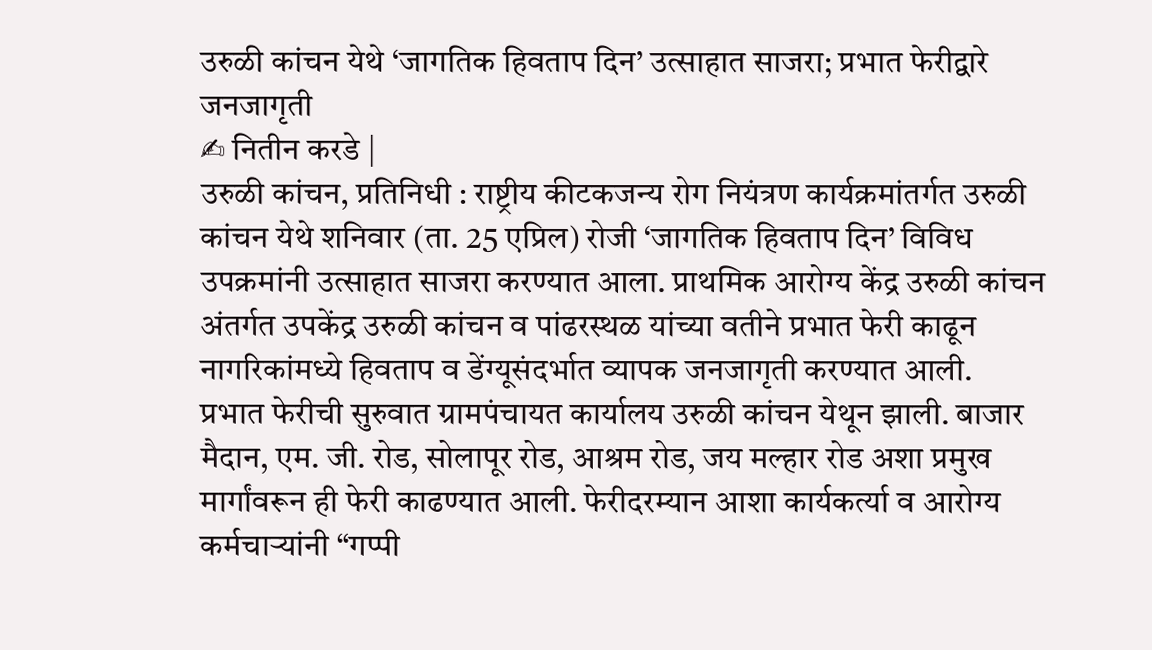उरुळी कांचन येथे ‘जागतिक हिवताप दिन’ उत्साहात साजरा; प्रभात फेरीद्वारे जनजागृती
✍ नितीन करडे |
उरुळी कांचन, प्रतिनिधी : राष्ट्रीय कीटकजन्य रोग नियंत्रण कार्यक्रमांतर्गत उरुळी कांचन येथे शनिवार (ता. 25 एप्रिल) रोजी ‘जागतिक हिवताप दिन’ विविध उपक्रमांनी उत्साहात साजरा करण्यात आला. प्राथमिक आरोग्य केंद्र उरुळी कांचन अंतर्गत उपकेंद्र उरुळी कांचन व पांढरस्थळ यांच्या वतीने प्रभात फेरी काढून नागरिकांमध्ये हिवताप व डेंग्यूसंदर्भात व्यापक जनजागृती करण्यात आली.
प्रभात फेरीची सुरुवात ग्रामपंचायत कार्यालय उरुळी कांचन येथून झाली. बाजार मैदान, एम. जी. रोड, सोलापूर रोड, आश्रम रोड, जय मल्हार रोड अशा प्रमुख मार्गांवरून ही फेरी काढण्यात आली. फेरीदरम्यान आशा कार्यकर्त्या व आरोग्य कर्मचाऱ्यांनी “गप्पी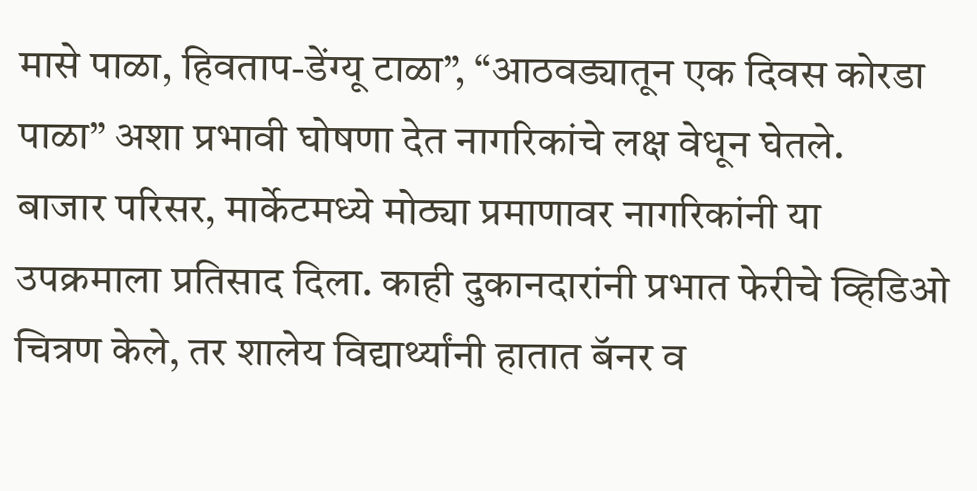मासे पाळा, हिवताप-डेंग्यू टाळा”, “आठवड्यातून एक दिवस कोरडा पाळा” अशा प्रभावी घोषणा देत नागरिकांचे लक्ष वेधून घेतले.
बाजार परिसर, मार्केटमध्ये मोठ्या प्रमाणावर नागरिकांनी या उपक्रमाला प्रतिसाद दिला. काही दुकानदारांनी प्रभात फेरीचे व्हिडिओ चित्रण केले, तर शालेय विद्यार्थ्यांनी हातात बॅनर व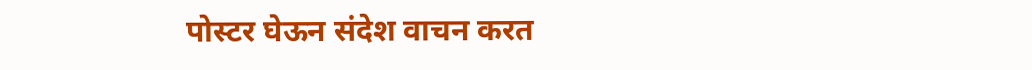पोस्टर घेऊन संदेश वाचन करत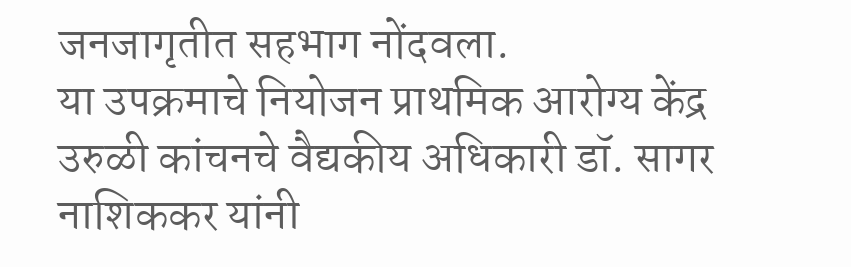जनजागृतीत सहभाग नोंदवला.
या उपक्रमाचे नियोजन प्राथमिक आरोग्य केंद्र उरुळी कांचनचे वैद्यकीय अधिकारी डॉ. सागर नाशिककर यांनी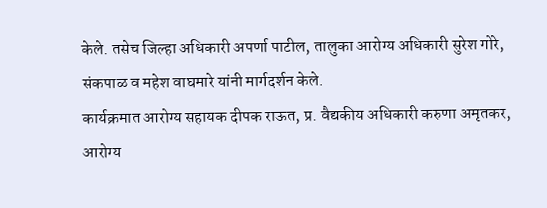केले. तसेच जिल्हा अधिकारी अपर्णा पाटील, तालुका आरोग्य अधिकारी सुरेश गोरे, संकपाळ व महेश वाघमारे यांनी मार्गदर्शन केले.
कार्यक्रमात आरोग्य सहायक दीपक राऊत, प्र. वैद्यकीय अधिकारी करुणा अमृतकर, आरोग्य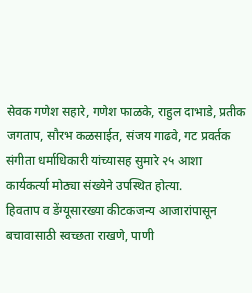सेवक गणेश सहारे, गणेश फाळके, राहुल दाभाडे, प्रतीक जगताप, सौरभ कळसाईत, संजय गाढवे, गट प्रवर्तक संगीता धर्माधिकारी यांच्यासह सुमारे २५ आशा कार्यकर्त्या मोठ्या संख्येने उपस्थित होत्या.
हिवताप व डेंग्यूसारख्या कीटकजन्य आजारांपासून बचावासाठी स्वच्छता राखणे, पाणी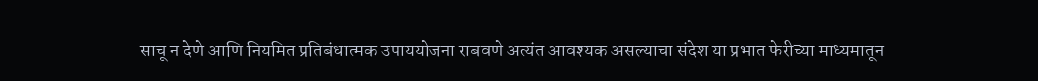साचू न देणे आणि नियमित प्रतिबंधात्मक उपाययोजना राबवणे अत्यंत आवश्यक असल्याचा संदेश या प्रभात फेरीच्या माध्यमातून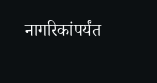नागरिकांपर्यंत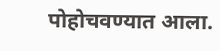पोहोचवण्यात आला.